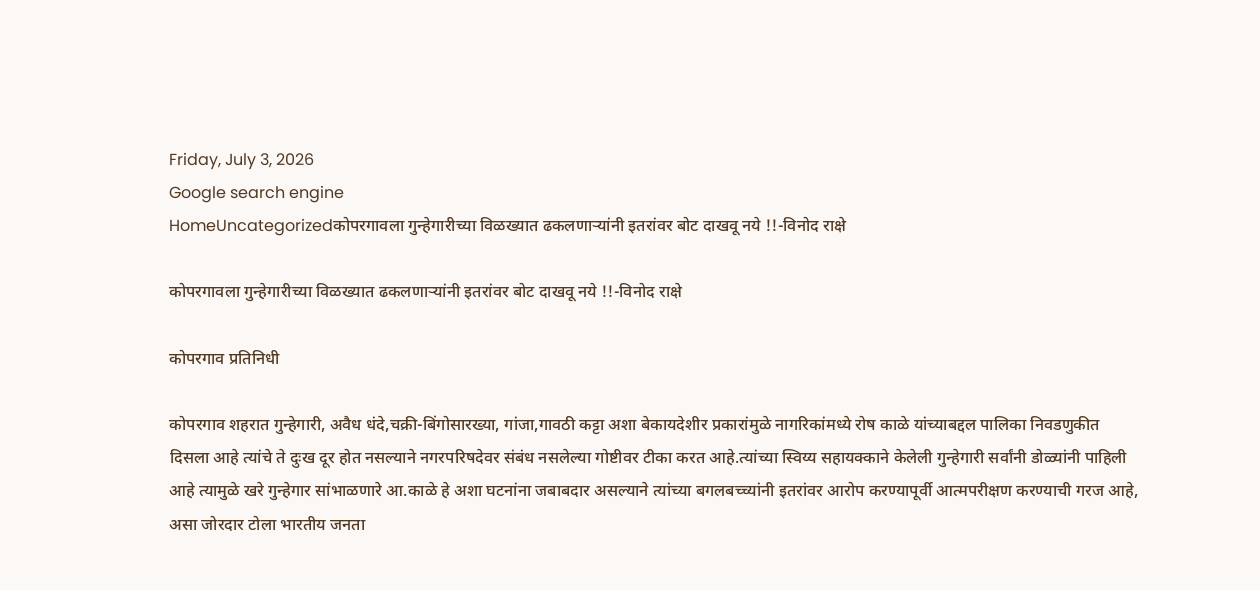Friday, July 3, 2026
Google search engine
HomeUncategorizedकोपरगावला गुन्हेगारीच्या विळख्यात ढकलणाऱ्यांनी इतरांवर बोट दाखवू नये !!-विनोद राक्षे

कोपरगावला गुन्हेगारीच्या विळख्यात ढकलणाऱ्यांनी इतरांवर बोट दाखवू नये !!-विनोद राक्षे

कोपरगाव प्रतिनिधी

कोपरगाव शहरात गुन्हेगारी, अवैध धंदे,चक्री-बिंगोसारख्या, गांजा,गावठी कट्टा अशा बेकायदेशीर प्रकारांमुळे नागरिकांमध्ये रोष काळे यांच्याबद्दल पालिका निवडणुकीत दिसला आहे त्यांचे ते दुःख दूर होत नसल्याने नगरपरिषदेवर संबंध नसलेल्या गोष्टीवर टीका करत आहे.त्यांच्या स्विय्य सहायक्काने केलेली गुन्हेगारी सर्वांनी डोळ्यांनी पाहिली आहे त्यामुळे खरे गुन्हेगार सांभाळणारे आ.काळे हे अशा घटनांना जबाबदार असल्याने त्यांच्या बगलबच्च्यांनी इतरांवर आरोप करण्यापूर्वी आत्मपरीक्षण करण्याची गरज आहे, असा जोरदार टोला भारतीय जनता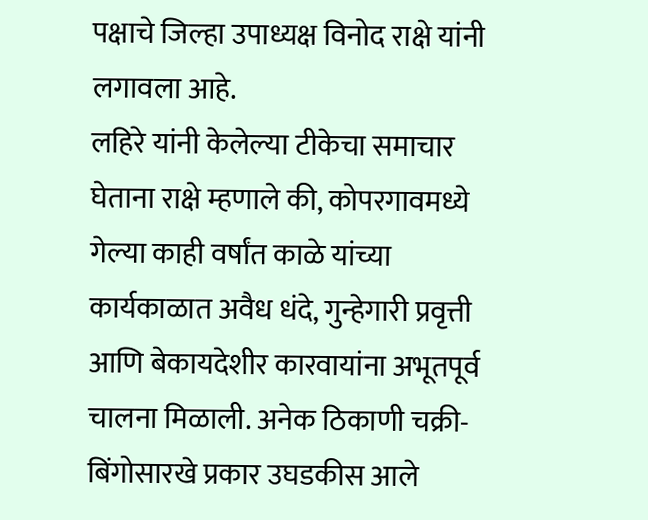पक्षाचे जिल्हा उपाध्यक्ष विनोद राक्षे यांनी लगावला आहे.
लहिरे यांनी केलेल्या टीकेचा समाचार घेताना राक्षे म्हणाले की, कोपरगावमध्ये गेल्या काही वर्षांत काळे यांच्या कार्यकाळात अवैध धंदे, गुन्हेगारी प्रवृत्ती आणि बेकायदेशीर कारवायांना अभूतपूर्व चालना मिळाली. अनेक ठिकाणी चक्री-बिंगोसारखे प्रकार उघडकीस आले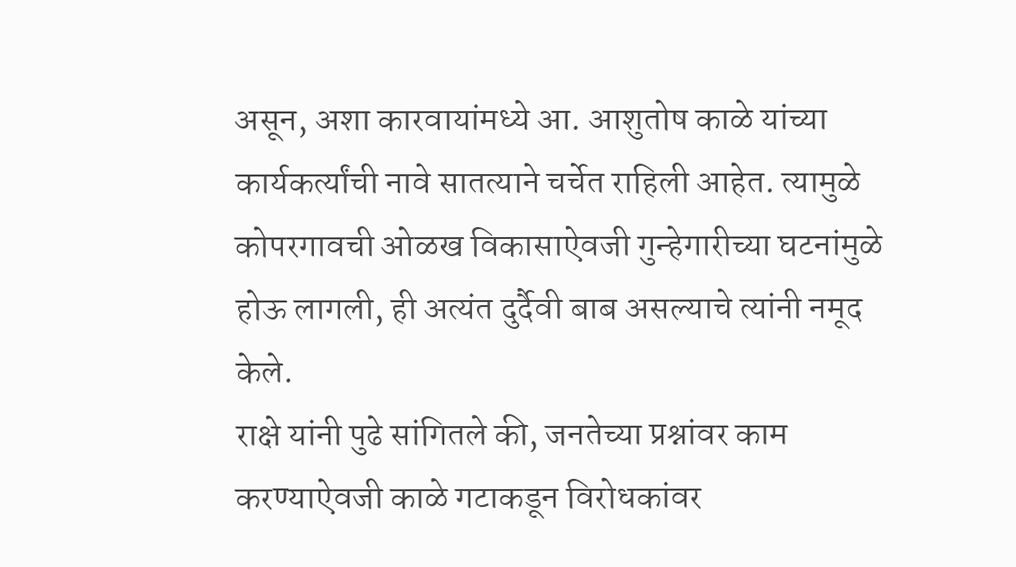असून, अशा कारवायांमध्ये आ. आशुतोष काळे यांच्या कार्यकर्त्यांची नावे सातत्याने चर्चेत राहिली आहेत. त्यामुळे कोपरगावची ओळख विकासाऐवजी गुन्हेगारीच्या घटनांमुळे होऊ लागली, ही अत्यंत दुर्दैवी बाब असल्याचे त्यांनी नमूद केले.
राक्षे यांनी पुढे सांगितले की, जनतेच्या प्रश्नांवर काम करण्याऐवजी काळे गटाकडून विरोधकांवर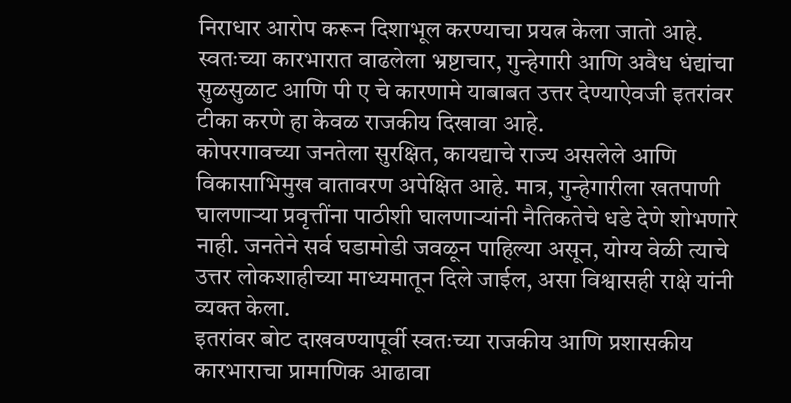निराधार आरोप करून दिशाभूल करण्याचा प्रयत्न केला जातो आहे. स्वतःच्या कारभारात वाढलेला भ्रष्टाचार, गुन्हेगारी आणि अवैध धंद्यांचा सुळसुळाट आणि पी ए चे कारणामे याबाबत उत्तर देण्याऐवजी इतरांवर टीका करणे हा केवळ राजकीय दिखावा आहे.
कोपरगावच्या जनतेला सुरक्षित, कायद्याचे राज्य असलेले आणि विकासाभिमुख वातावरण अपेक्षित आहे. मात्र, गुन्हेगारीला खतपाणी घालणाऱ्या प्रवृत्तींना पाठीशी घालणाऱ्यांनी नैतिकतेचे धडे देणे शोभणारे नाही. जनतेने सर्व घडामोडी जवळून पाहिल्या असून, योग्य वेळी त्याचे उत्तर लोकशाहीच्या माध्यमातून दिले जाईल, असा विश्वासही राक्षे यांनी व्यक्त केला.
इतरांवर बोट दाखवण्यापूर्वी स्वतःच्या राजकीय आणि प्रशासकीय कारभाराचा प्रामाणिक आढावा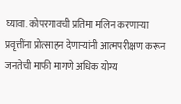घ्यावा. कोपरगावची प्रतिमा मलिन करणाऱ्या प्रवृत्तींना प्रोत्साहन देणाऱ्यांनी आत्मपरीक्षण करून जनतेची माफी मागणे अधिक योग्य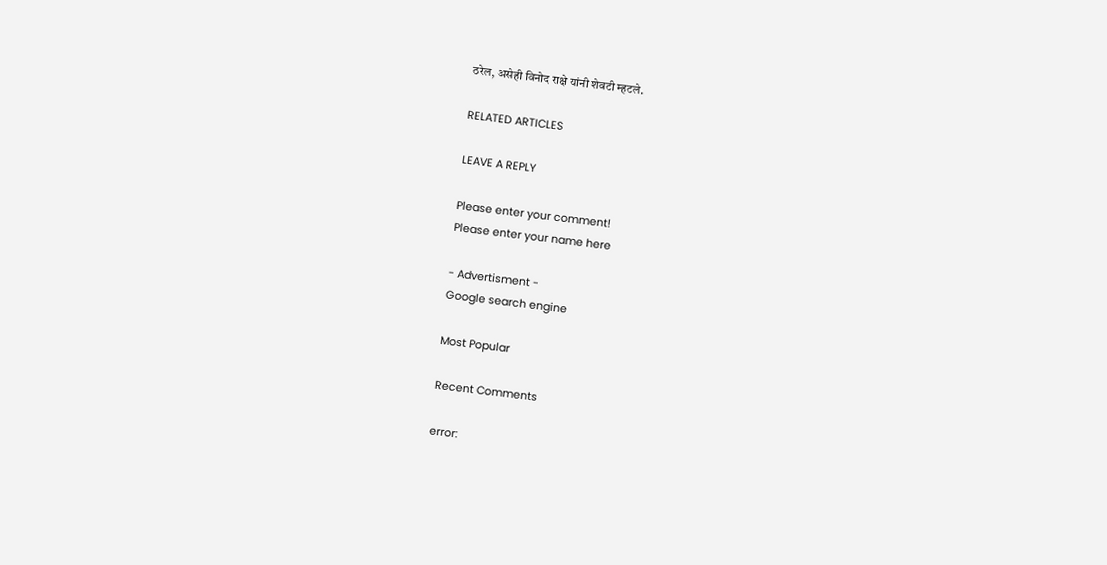ठरेल, असेही विनोद राक्षे यांनी शेवटी म्हटले.

RELATED ARTICLES

LEAVE A REPLY

Please enter your comment!
Please enter your name here

- Advertisment -
Google search engine

Most Popular

Recent Comments

error: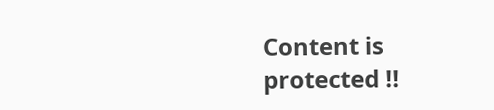Content is protected !!